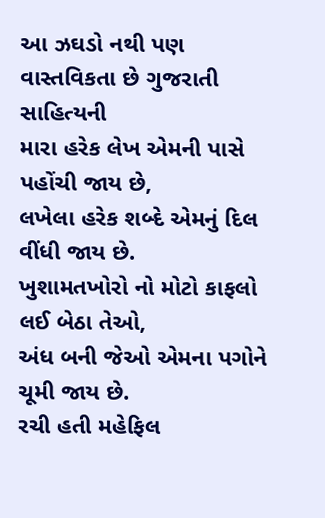આ ઝઘડો નથી પણ વાસ્તવિકતા છે ગુજરાતી સાહિત્યની
મારા હરેક લેખ એમની પાસે પહોંચી જાય છે,
લખેલા હરેક શબ્દે એમનું દિલ વીંધી જાય છે.
ખુશામતખોરો નો મોટો કાફલો લઈ બેઠા તેઓ,
અંધ બની જેઓ એમના પગોને ચૂમી જાય છે.
રચી હતી મહેફિલ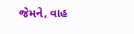જેમને, વાહ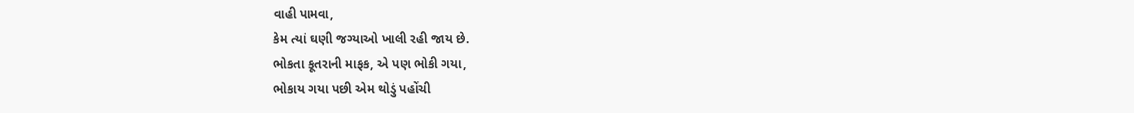વાહી પામવા,
કેમ ત્યાં ઘણી જગ્યાઓ ખાલી રહી જાય છે.
ભોકતા કૂતરાની માફક, એ પણ ભોકી ગયા,
ભોકાય ગયા પછી એમ થોડું પહોંચી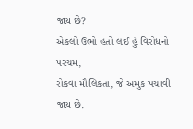જાય છે?
એકલો ઉભો હતો લઈ હું વિરોધનો પરચમ,
રોકવા મૌલિકતા, જે અમુક પચાવી જાય છે.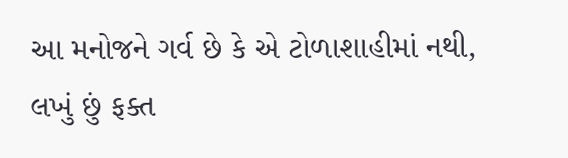આ મનોજને ગર્વ છે કે એ ટોળાશાહીમાં નથી,
લખું છું ફક્ત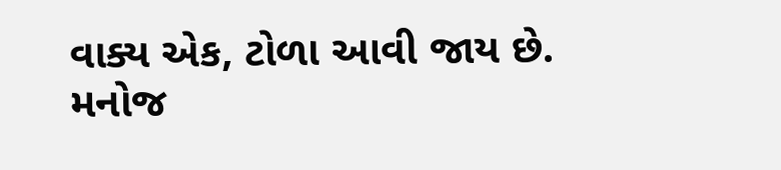વાક્ય એક, ટોળા આવી જાય છે.
મનોજ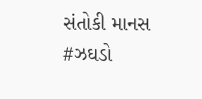સંતોકી માનસ
#ઝઘડો